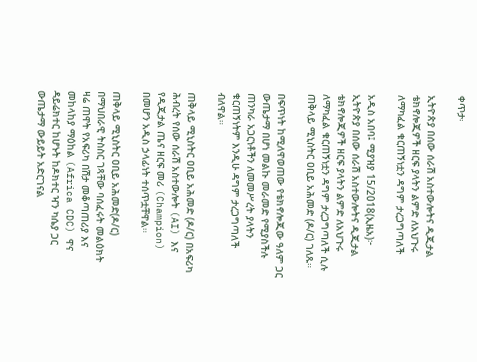ቀጥታ፡

ኢትዮጵያ በሰው ሰራሽ አስተውሎትና ዲጂታል ቴክኖሎጂዎች ዘርፍ ያላትን ልምድ ለአህጉሩ ለማካፈል ቁርጠኝነቷን ዳግም ታረጋግጣለች

አዲስ አበባ፤ ሚያዝያ 15/2018(ኢዜአ)፦ ኢትዮጵያ በሰው ሰራሽ አስተውሎትና ዲጂታል ቴክኖሎጂዎች ዘርፍ ያላትን ልምድ ለአህጉሩ ለማካፈል ቁርጠኝነቷን ዳግም ታረጋግጣለች ሲሉ ጠቅላይ ሚኒስትር ዐቢይ አሕመድ (ዶ/ር) ገለጹ።

በፍጥነት ከሚለዋወጠው የቴክኖሎጂው ዓለም ጋር ውጤታማ በሆነ መልኩ መራመድ የሚያስችሉ ጠንካራ አጋርነቶችን ለመመሥረት ያላትን ቁርጠኝነትም እንዲሁ ዳግም ታረጋግጣለች ብለዋል።

ጠቅላይ ሚኒስትር ዐቢይ አሕመድ (ዶ/ር) በአፍሪካ ሕብረት የሰው ሰራሽ አስተውሎት (AI) እና የዲጂታል ጤና ዘርፍ መሪ (Champion) በመሆን አዲስ ኃላፊነት ተሰጥቷቸዋል።

ጠቅላይ ሚኒስትር ዐቢይ አሕመድ(ዶ/ር) በማህበራዊ ትስስር ገጻቸው ባሰፈሩት መልዕክት ዛሬ ጠዋት የአፍሪካ በሽታ መቆጣጠሪያ እና መከላከያ ማዕከል (Africa CDC) ዋና ዳይሬክተር ከሆኑት ከዶክተር ዣን ካሴያ ጋር ውጤታማ ውይይት አድርገናል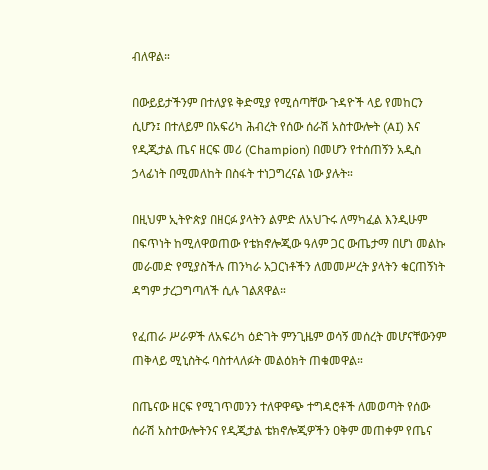ብለዋል።

በውይይታችንም በተለያዩ ቅድሚያ የሚሰጣቸው ጉዳዮች ላይ የመከርን ሲሆን፤ በተለይም በአፍሪካ ሕብረት የሰው ሰራሽ አስተውሎት (AI) እና የዲጂታል ጤና ዘርፍ መሪ (Champion) በመሆን የተሰጠኝን አዲስ ኃላፊነት በሚመለከት በስፋት ተነጋግረናል ነው ያሉት።

በዚህም ኢትዮጵያ በዘርፉ ያላትን ልምድ ለአህጉሩ ለማካፈል እንዲሁም በፍጥነት ከሚለዋወጠው የቴክኖሎጂው ዓለም ጋር ውጤታማ በሆነ መልኩ መራመድ የሚያስችሉ ጠንካራ አጋርነቶችን ለመመሥረት ያላትን ቁርጠኝነት ዳግም ታረጋግጣለች ሲሉ ገልጸዋል።

የፈጠራ ሥራዎች ለአፍሪካ ዕድገት ምንጊዜም ወሳኝ መሰረት መሆናቸውንም ጠቅላይ ሚኒስትሩ ባስተላለፉት መልዕክት ጠቁመዋል።

በጤናው ዘርፍ የሚገጥመንን ተለዋዋጭ ተግዳሮቶች ለመወጣት የሰው ሰራሽ አስተውሎትንና የዲጂታል ቴክኖሎጂዎችን ዐቅም መጠቀም የጤና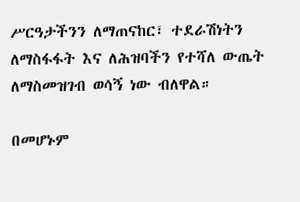ሥርዓታችንን ለማጠናከር፣ ተደራሽነትን ለማስፋፋት እና ለሕዝባችን የተሻለ ውጤት ለማስመዝገብ ወሳኝ ነው ብለዋል።

በመሆኑም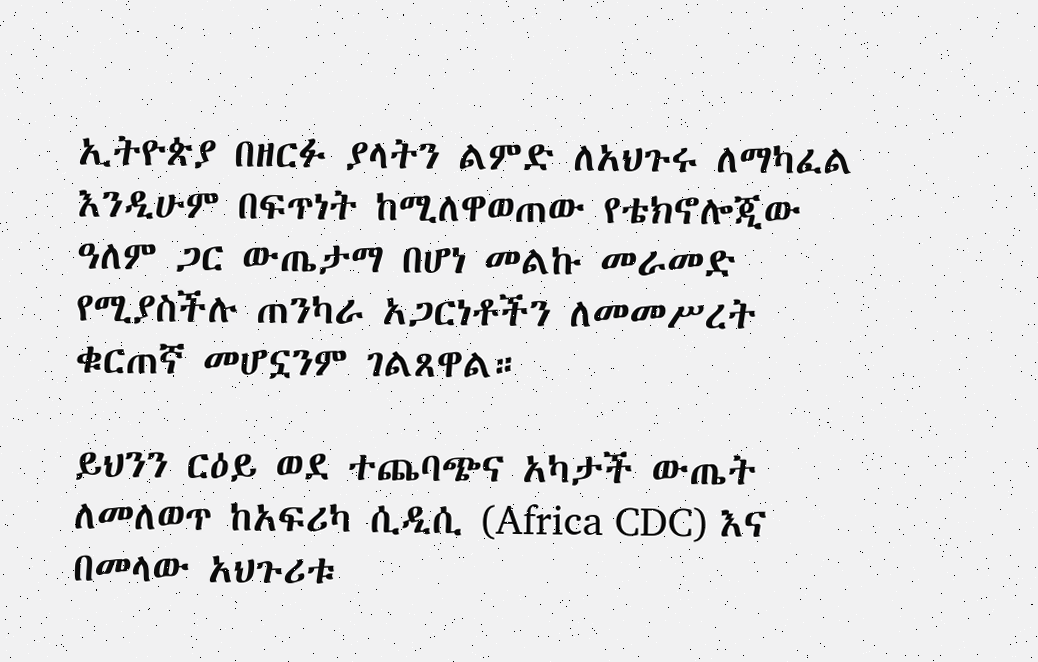ኢትዮጵያ በዘርፉ ያላትን ልምድ ለአህጉሩ ለማካፈል እንዲሁም በፍጥነት ከሚለዋወጠው የቴክኖሎጂው ዓለም ጋር ውጤታማ በሆነ መልኩ መራመድ የሚያስችሉ ጠንካራ አጋርነቶችን ለመመሥረት ቁርጠኛ መሆኗንም ገልጸዋል።

ይህንን ርዕይ ወደ ተጨባጭና አካታች ውጤት ለመለወጥ ከአፍሪካ ሲዲሲ (Africa CDC) እና በመላው አህጉሪቱ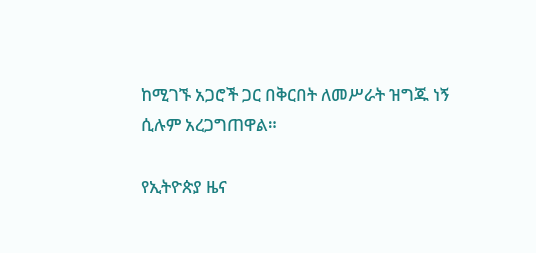ከሚገኙ አጋሮች ጋር በቅርበት ለመሥራት ዝግጁ ነኝ ሲሉም አረጋግጠዋል።

የኢትዮጵያ ዜና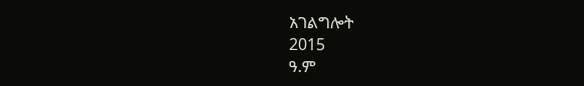አገልግሎት
2015
ዓ.ም